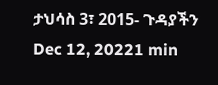ታህሳስ 3፣ 2015- ጉዳያችን Dec 12, 20221 min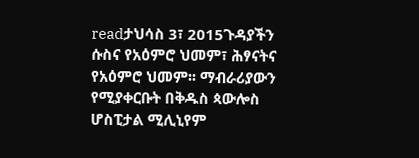readታህሳስ 3፣ 2015ጉዳያችን ሱስና የአዕምሮ ህመም፣ ሕፃናትና የአዕምሮ ህመም፡፡ ማብራሪያውን የሚያቀርቡት በቅዱስ ጳውሎስ ሆስፒታል ሚሊኒየም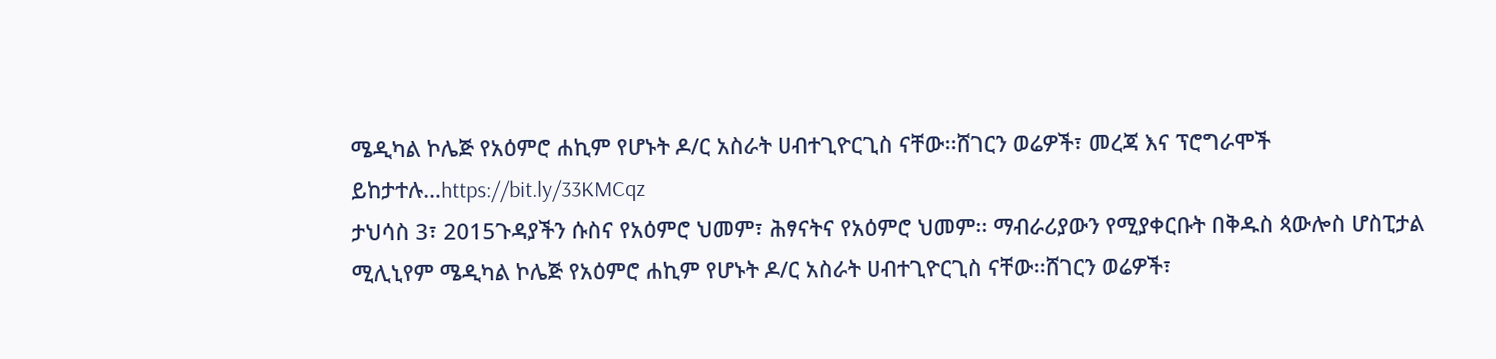ሜዲካል ኮሌጅ የአዕምሮ ሐኪም የሆኑት ዶ/ር አስራት ሀብተጊዮርጊስ ናቸው፡፡ሸገርን ወሬዎች፣ መረጃ እና ፕሮግራሞች ይከታተሉ…https://bit.ly/33KMCqz
ታህሳስ 3፣ 2015ጉዳያችን ሱስና የአዕምሮ ህመም፣ ሕፃናትና የአዕምሮ ህመም፡፡ ማብራሪያውን የሚያቀርቡት በቅዱስ ጳውሎስ ሆስፒታል ሚሊኒየም ሜዲካል ኮሌጅ የአዕምሮ ሐኪም የሆኑት ዶ/ር አስራት ሀብተጊዮርጊስ ናቸው፡፡ሸገርን ወሬዎች፣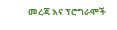መረጃ እና ፕሮግራሞች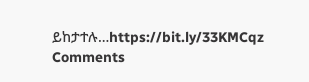ይከታተሉ…https://bit.ly/33KMCqz
Comments